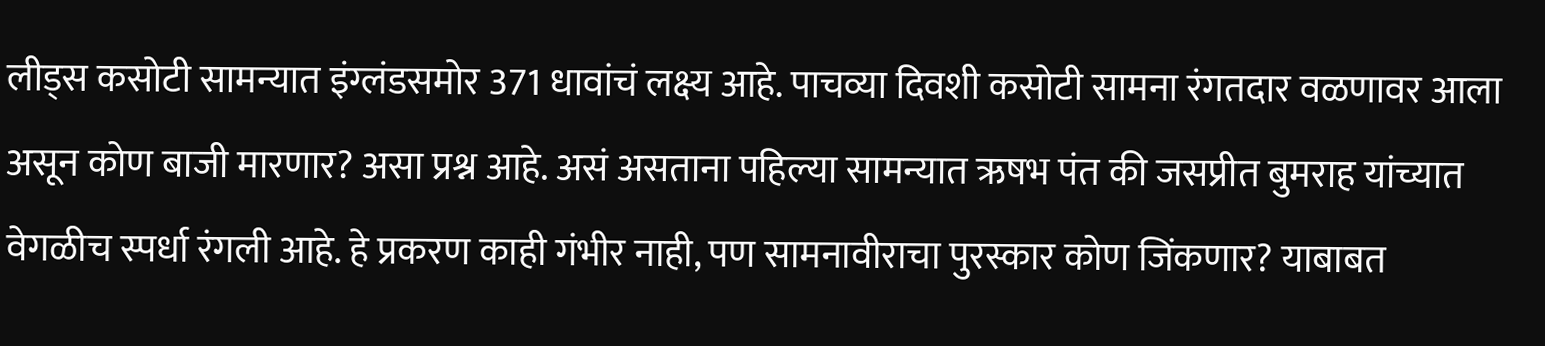लीड्स कसोटी सामन्यात इंग्लंडसमोर 371 धावांचं लक्ष्य आहे. पाचव्या दिवशी कसोटी सामना रंगतदार वळणावर आला असून कोण बाजी मारणार? असा प्रश्न आहे. असं असताना पहिल्या सामन्यात ऋषभ पंत की जसप्रीत बुमराह यांच्यात वेगळीच स्पर्धा रंगली आहे. हे प्रकरण काही गंभीर नाही, पण सामनावीराचा पुरस्कार कोण जिंकणार? याबाबत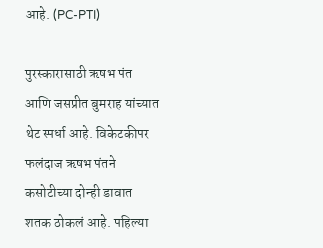आहे. (PC-PTI)

पुरस्कारासाठी ऋषभ पंत आणि जसप्रीत बुमराह यांच्यात थेट स्पर्धा आहे. विकेटकीपर फलंदाज ऋषभ पंतने कसोटीच्या दोन्ही डावात शतक ठोकलं आहे. पहिल्या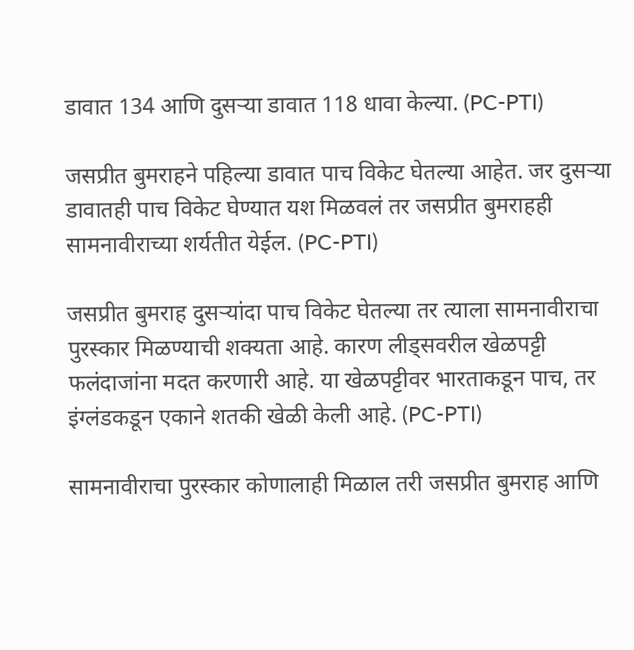डावात 134 आणि दुसऱ्या डावात 118 धावा केल्या. (PC-PTI)

जसप्रीत बुमराहने पहिल्या डावात पाच विकेट घेतल्या आहेत. जर दुसऱ्या डावातही पाच विकेट घेण्यात यश मिळवलं तर जसप्रीत बुमराहही सामनावीराच्या शर्यतीत येईल. (PC-PTI)

जसप्रीत बुमराह दुसऱ्यांदा पाच विकेट घेतल्या तर त्याला सामनावीराचा पुरस्कार मिळण्याची शक्यता आहे. कारण लीड्सवरील खेळपट्टी फलंदाजांना मदत करणारी आहे. या खेळपट्टीवर भारताकडून पाच, तर इंग्लंडकडून एकाने शतकी खेळी केली आहे. (PC-PTI)

सामनावीराचा पुरस्कार कोणालाही मिळाल तरी जसप्रीत बुमराह आणि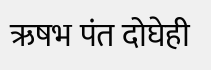ऋषभ पंत दोघेही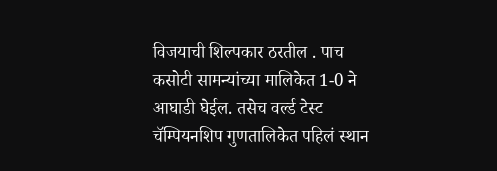विजयाची शिल्पकार ठरतील . पाच कसोटी सामन्यांच्या मालिकेत 1-0 ने आघाडी घेईल. तसेच वर्ल्ड टेस्ट चॅम्पियनशिप गुणतालिकेत पहिलं स्थान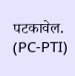पटकावेल. (PC-PTI)